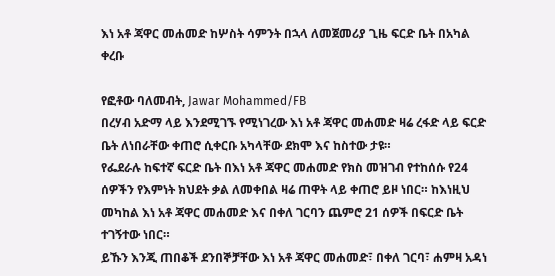እነ አቶ ጃዋር መሐመድ ከሦስት ሳምንት በኋላ ለመጀመሪያ ጊዜ ፍርድ ቤት በአካል ቀረቡ

የፎቶው ባለመብት, Jawar Mohammed/FB
በረሃብ አድማ ላይ እንደሚገኙ የሚነገረው እነ አቶ ጃዋር መሐመድ ዛሬ ረፋድ ላይ ፍርድ ቤት ለነበራቸው ቀጠሮ ሲቀርቡ አካላቸው ደክሞ እና ከስተው ታዩ።
የፌደራሉ ከፍተኛ ፍርድ ቤት በእነ አቶ ጃዋር መሐመድ የክስ መዝገብ የተከሰሱ የ24 ሰዎችን የእምነት ክህደት ቃል ለመቀበል ዛሬ ጠዋት ላይ ቀጠሮ ይዞ ነበር። ከእነዚህ መካከል እነ አቶ ጃዋር መሐመድ እና በቀለ ገርባን ጨምሮ 21 ሰዎች በፍርድ ቤት ተገኝተው ነበር።
ይኹን እንጂ ጠበቆች ደንበኞቻቸው እነ አቶ ጃዋር መሐመድ፣ በቀለ ገርባ፣ ሐምዛ አዳነ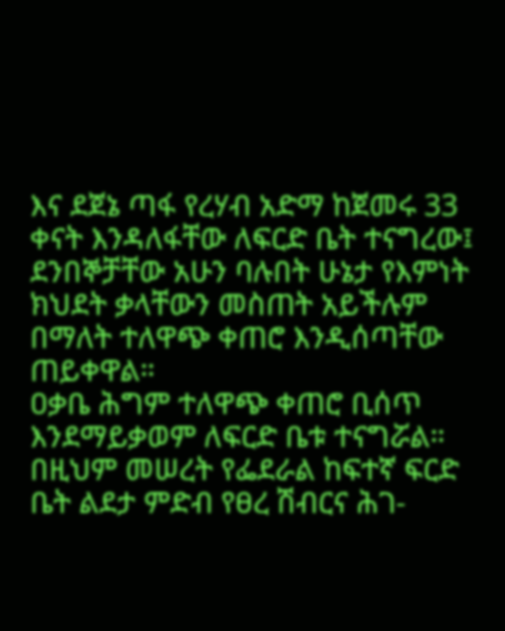እና ደጀኔ ጣፋ የረሃብ አድማ ከጀመሩ 33 ቀናት እንዳለፋቸው ለፍርድ ቤት ተናግረው፤ ደንበኞቻቸው አሁን ባሉበት ሁኔታ የእምነት ክህደት ቃላቸውን መስጠት አይችሉም በማለት ተለዋጭ ቀጠሮ እንዲሰጣቸው ጠይቀዋል።
ዐቃቤ ሕግም ተለዋጭ ቀጠሮ ቢሰጥ እንደማይቃወም ለፍርድ ቤቱ ተናግሯል።
በዚህም መሠረት የፌደራል ከፍተኛ ፍርድ ቤት ልደታ ምድብ የፀረ ሽብርና ሕገ-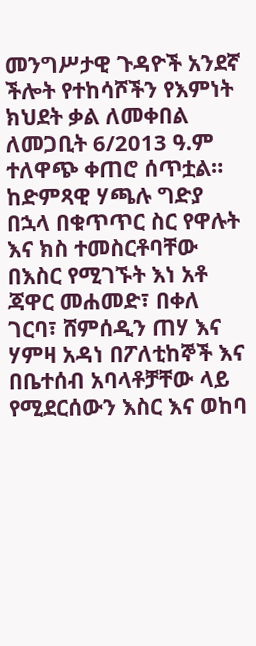መንግሥታዊ ጉዳዮች አንደኛ ችሎት የተከሳሾችን የእምነት ክህደት ቃል ለመቀበል ለመጋቢት 6/2013 ዓ.ም ተለዋጭ ቀጠሮ ሰጥቷል።
ከድምጻዊ ሃጫሉ ግድያ በኋላ በቁጥጥር ስር የዋሉት እና ክስ ተመስርቶባቸው በእስር የሚገኙት እነ አቶ ጃዋር መሐመድ፣ በቀለ ገርባ፣ ሸምሰዲን ጠሃ እና ሃምዛ አዳነ በፖለቲከኞች እና በቤተሰብ አባላቶቻቸው ላይ የሚደርሰውን እስር እና ወከባ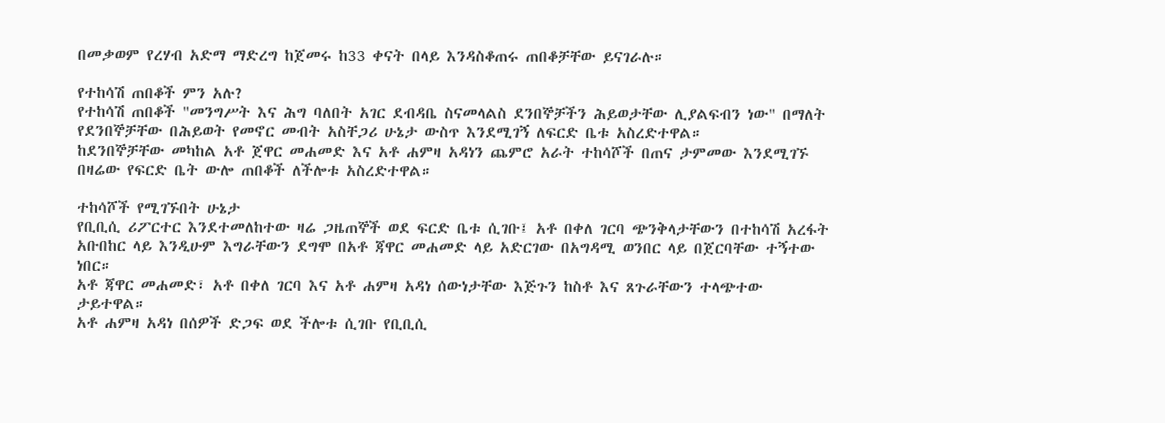በመቃወም የረሃብ አድማ ማድረግ ከጀመሩ ከ33 ቀናት በላይ እንዳስቆጠሩ ጠበቆቻቸው ይናገራሉ።

የተከሳሽ ጠበቆች ምን አሉ?
የተከሳሽ ጠበቆች "መንግሥት እና ሕግ ባለበት አገር ደብዳቤ ስናመላልስ ደንበኞቻችን ሕይወታቸው ሊያልፍብን ነው" በማለት የደንበኞቻቸው በሕይወት የመኖር መብት አስቸጋሪ ሁኔታ ውስጥ እንደሚገኝ ለፍርድ ቤቱ አስረድተዋል።
ከደንበኞቻቸው መካከል አቶ ጀዋር መሐመድ እና አቶ ሐምዛ አዳነን ጨምሮ አራት ተከሳሾች በጠና ታምመው እንደሚገኙ በዛሬው የፍርድ ቤት ውሎ ጠበቆች ለችሎቱ አስረድተዋል።

ተከሳሾች የሚገኙበት ሁኔታ
የቢቢሲ ሪፖርተር እንደተመለከተው ዛሬ ጋዜጠኞች ወደ ፍርድ ቤቱ ሲገቡ፤ አቶ በቀለ ገርባ ጭንቅላታቸውን በተከሳሽ አረፋት አቡበከር ላይ እንዲሁም እግራቸውን ደግሞ በአቶ ጃዋር መሐመድ ላይ አድርገው በአግዳሚ ወንበር ላይ በጀርባቸው ተኝተው ነበር።
አቶ ጃዋር መሐመድ፣ አቶ በቀለ ገርባ እና አቶ ሐምዛ አዳነ ሰውነታቸው እጅጉን ከስቶ እና ጸጉራቸውን ተላጭተው ታይተዋል።
አቶ ሐምዛ አዳነ በሰዎች ድጋፍ ወደ ችሎቱ ሲገቡ የቢቢሲ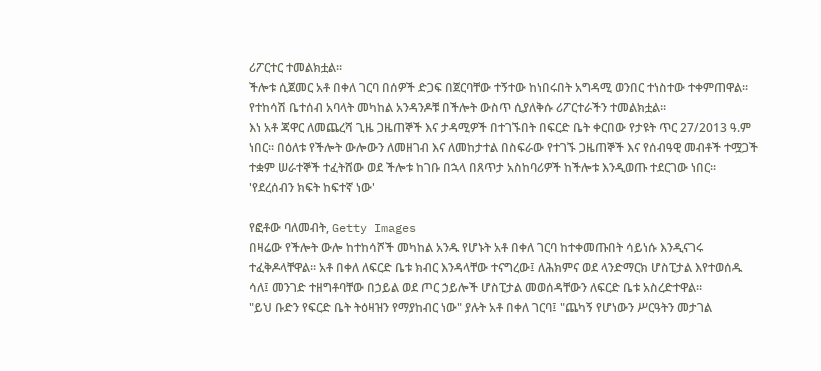ሪፖርተር ተመልክቷል።
ችሎቱ ሲጀመር አቶ በቀለ ገርባ በሰዎች ድጋፍ በጀርባቸው ተኝተው ከነበሩበት አግዳሚ ወንበር ተነስተው ተቀምጠዋል።
የተከሳሽ ቤተሰብ አባላት መካከል አንዳንዶቹ በችሎት ውስጥ ሲያለቅሱ ሪፖርተራችን ተመልክቷል።
እነ አቶ ጃዋር ለመጨረሻ ጊዜ ጋዜጠኞች እና ታዳሚዎች በተገኙበት በፍርድ ቤት ቀርበው የታዩት ጥር 27/2013 ዓ.ም ነበር። በዕለቱ የችሎት ውሎውን ለመዘገብ እና ለመከታተል በስፍራው የተገኙ ጋዜጠኞች እና የሰብዓዊ መብቶች ተሟጋች ተቋም ሠራተኞች ተፈትሸው ወደ ችሎቱ ከገቡ በኋላ በጸጥታ አስከባሪዎች ከችሎቱ እንዲወጡ ተደርገው ነበር።
'የደረሰብን ክፍት ከፍተኛ ነው'

የፎቶው ባለመብት, Getty Images
በዛሬው የችሎት ውሎ ከተከሳሾች መካከል አንዱ የሆኑት አቶ በቀለ ገርባ ከተቀመጡበት ሳይነሱ እንዲናገሩ ተፈቅዶላቸዋል። አቶ በቀለ ለፍርድ ቤቱ ክብር እንዳላቸው ተናግረው፤ ለሕክምና ወደ ላንድማርክ ሆስፒታል እየተወሰዱ ሳለ፤ መንገድ ተዘግቶባቸው በኃይል ወደ ጦር ኃይሎች ሆስፒታል መወሰዳቸውን ለፍርድ ቤቱ አስረድተዋል።
"ይህ ቡድን የፍርድ ቤት ትዕዛዝን የማያከብር ነው" ያሉት አቶ በቀለ ገርባ፤ "ጨካኝ የሆነውን ሥርዓትን መታገል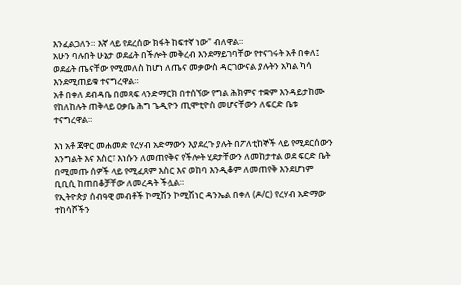እንፈልጋለን። እኛ ላይ የደረሰው ክፋት ከፍተኛ ነው" ብለዋል።
አሁን ባሉበት ሁኔታ ወደፊት በችሎት መቅረብ እንደማይገባቸው የተናገሩት አቶ በቀለ፤ ወደፊት ጤናቸው የሚመለስ ከሆነ ለጤና መቃውስ ዳርገውናል ያሉትን አካል ካሳ እንደሚጠይቁ ተናግረዋል።
አቶ በቀለ ደብዳቤ በመጻፍ ላንድማርክ በተሰኘው የግል ሕክምና ተቋም እንዳይታከሙ የከለከሉት ጠቅላይ ዐቃቤ ሕግ ጌዲዮን ጢሞቲዮስ መሆናቸውን ለፍርድ ቤቱ ተናግረዋል።

እነ አቶ ጃዋር መሐመድ የረሃብ አድማውን እያደረጉ ያሉት በፖለቲከኞች ላይ የሚደርሰውን እንግልት እና እስር፣ እነሱን ለመጠየቅና የችሎት ሂደታቸውን ለመከታተል ወደ ፍርድ ቤት በሚመጡ ሰዎች ላይ የሚፈጸም እስር እና ወከባ እንዲቆም ለመጠየቅ እንደሆነም ቢቢሲ ከጠበቆቻቸው ለመረዳት ችሏል።
የኢትዮጵያ ሰብዓዊ መብቶች ኮሚሽን ኮሚሽነር ዳንኤል በቀለ (ዶ/ር) የረሃብ አድማው ተከሳሾችን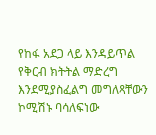የከፋ አደጋ ላይ እንዳይጥል የቅርብ ክትትል ማድረግ እንደሚያስፈልግ መግለጻቸውን ኮሚሽኑ ባሳለፍነው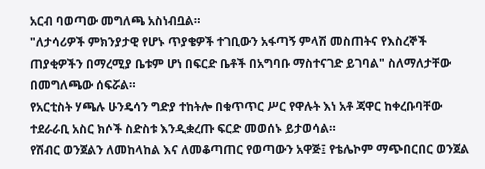አርብ ባወጣው መግለጫ አስነብቧል።
"ለታሳሪዎች ምክንያታዊ የሆኑ ጥያቄዎች ተገቢውን አፋጣኝ ምላሽ መስጠትና የእስረኞች ጠያቂዎችን በማረሚያ ቤቱም ሆነ በፍርድ ቤቶች በአግባቡ ማስተናገድ ይገባል" ስለማለታቸው በመግለጫው ሰፍሯል።
የአርቲስት ሃጫሉ ሁንዴሳን ግድያ ተከትሎ በቁጥጥር ሥር የዋሉት እነ አቶ ጃዋር ከቀረቡባቸው ተደራራቢ አስር ክሶች ስድስቱ እንዲቋረጡ ፍርድ መወሰኑ ይታወሳል።
የሽብር ወንጀልን ለመከላከል እና ለመቆጣጠር የወጣውን አዋጅ፤ የቴሌኮም ማጭበርበር ወንጀል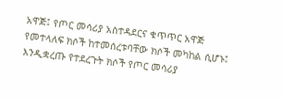አዋጅ፤ የጦር መሳሪያ አስተዳደርና ቁጥጥር አዋጅ የመተላለፍ ክሶች ከተመሰረቱባቸው ክሶች መካከል ሲሆኑ፤ እንዲቋረጡ የተደረጉት ክሶች የጦር መሳሪያ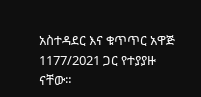አስተዳደር እና ቁጥጥር አዋጅ 1177/2021 ጋር የተያያዙ ናቸው።